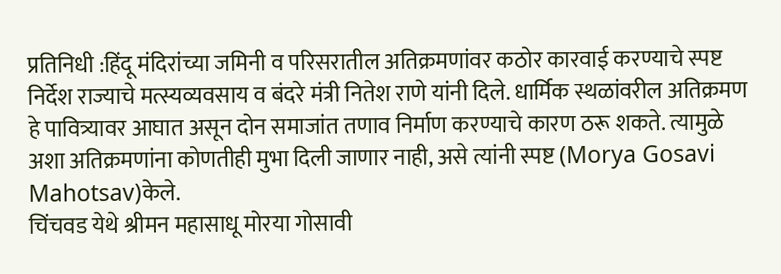प्रतिनिधी :हिंदू मंदिरांच्या जमिनी व परिसरातील अतिक्रमणांवर कठोर कारवाई करण्याचे स्पष्ट निर्देश राज्याचे मत्स्यव्यवसाय व बंदरे मंत्री नितेश राणे यांनी दिले. धार्मिक स्थळांवरील अतिक्रमण हे पावित्र्यावर आघात असून दोन समाजांत तणाव निर्माण करण्याचे कारण ठरू शकते. त्यामुळे अशा अतिक्रमणांना कोणतीही मुभा दिली जाणार नाही, असे त्यांनी स्पष्ट (Morya Gosavi Mahotsav)केले.
चिंचवड येथे श्रीमन महासाधू मोरया गोसावी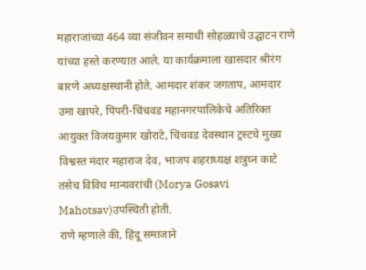महाराजांच्या 464 व्या संजीवन समाधी सोहळ्याचे उद्घाटन राणे यांच्या हस्ते करण्यात आले. या कार्यक्रमाला खासदार श्रीरंग बारणे अध्यक्षस्थानी होते. आमदार शंकर जगताप, आमदार उमा खापरे, पिंपरी-चिंचवड महानगरपालिकेचे अतिरिक्त आयुक्त विजयकुमार खोराटे, चिंचवड देवस्थान ट्रस्टचे मुख्य विश्वस्त मंदार महाराज देव, भाजप शहराध्यक्ष शत्रुघ्न काटे तसेच विविध मान्यवरांची (Morya Gosavi Mahotsav)उपस्थिती होती.
राणे म्हणाले की, हिंदू समाजाने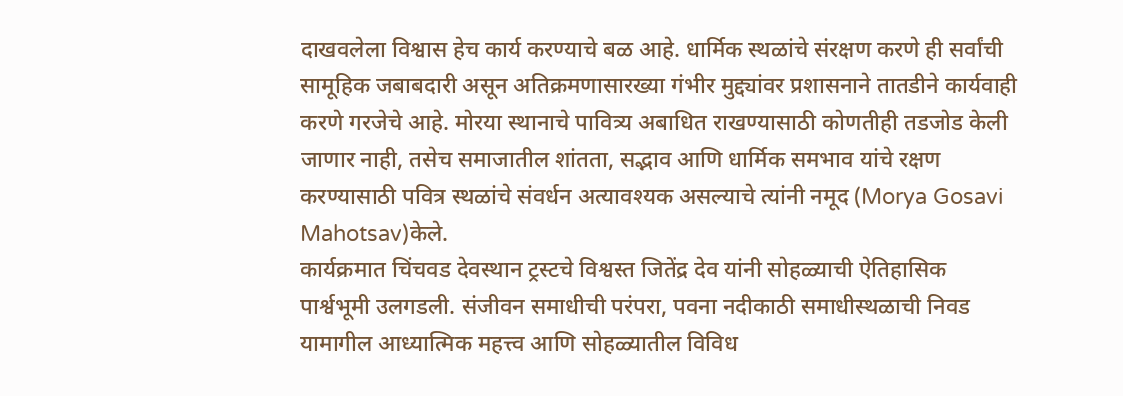दाखवलेला विश्वास हेच कार्य करण्याचे बळ आहे. धार्मिक स्थळांचे संरक्षण करणे ही सर्वांची सामूहिक जबाबदारी असून अतिक्रमणासारख्या गंभीर मुद्द्यांवर प्रशासनाने तातडीने कार्यवाही करणे गरजेचे आहे. मोरया स्थानाचे पावित्र्य अबाधित राखण्यासाठी कोणतीही तडजोड केली जाणार नाही, तसेच समाजातील शांतता, सद्भाव आणि धार्मिक समभाव यांचे रक्षण करण्यासाठी पवित्र स्थळांचे संवर्धन अत्यावश्यक असल्याचे त्यांनी नमूद (Morya Gosavi Mahotsav)केले.
कार्यक्रमात चिंचवड देवस्थान ट्रस्टचे विश्वस्त जितेंद्र देव यांनी सोहळ्याची ऐतिहासिक पार्श्वभूमी उलगडली. संजीवन समाधीची परंपरा, पवना नदीकाठी समाधीस्थळाची निवड यामागील आध्यात्मिक महत्त्व आणि सोहळ्यातील विविध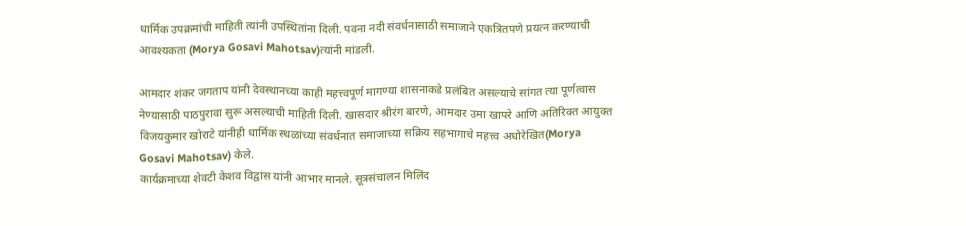धार्मिक उपक्रमांची माहिती त्यांनी उपस्थितांना दिली. पवना नदी संवर्धनासाठी समाजाने एकत्रितपणे प्रयत्न करण्याची आवश्यकता (Morya Gosavi Mahotsav)त्यांनी मांडली.

आमदार शंकर जगताप यांनी देवस्थानच्या काही महत्त्वपूर्ण मागण्या शासनाकडे प्रलंबित असल्याचे सांगत त्या पूर्णत्वास नेण्यासाठी पाठपुरावा सुरू असल्याची माहिती दिली. खासदार श्रीरंग बारणे, आमदार उमा खापरे आणि अतिरिक्त आयुक्त विजयकुमार खोराटे यांनीही धार्मिक स्थळांच्या संवर्धनात समाजाच्या सक्रिय सहभागाचे महत्त्व अधोरेखित(Morya Gosavi Mahotsav) केले.
कार्यक्रमाच्या शेवटी केशव विद्वांस यांनी आभार मानले. सूत्रसंचालन मिलिंद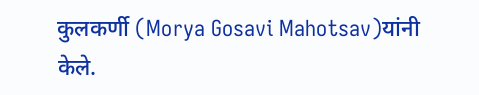कुलकर्णी (Morya Gosavi Mahotsav)यांनी केले.